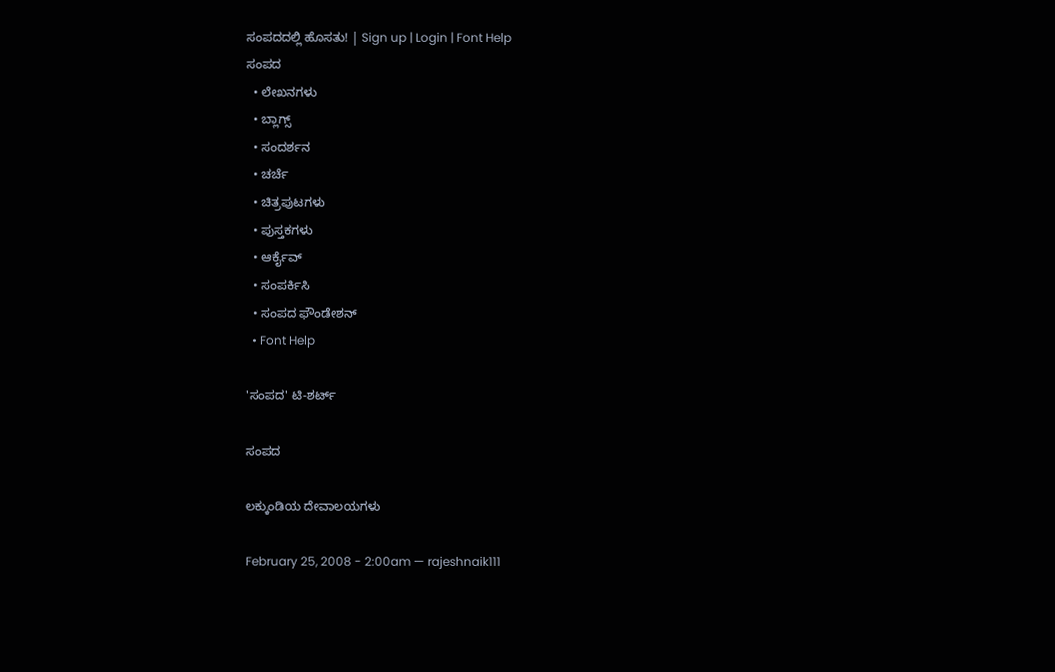ಸಂಪದದಲ್ಲಿ ಹೊಸತು! | Sign up | Login | Font Help
ಸಂಪದ
  • ಲೇಖನಗಳು
  • ಬ್ಲಾಗ್ಸ್
  • ಸಂದರ್ಶನ
  • ಚರ್ಚೆ
  • ಚಿತ್ರಪುಟಗಳು
  • ಪುಸ್ತಕಗಳು
  • ಆರ್ಕೈವ್
  • ಸಂಪರ್ಕಿಸಿ
  • ಸಂಪದ ಫೌಂಡೇಶನ್
  • Font Help

'ಸಂಪದ' ಟಿ-ಶರ್ಟ್

ಸಂಪದ

ಲಕ್ಕುಂಡಿಯ ದೇವಾಲಯಗಳು

February 25, 2008 - 2:00am — rajeshnaik111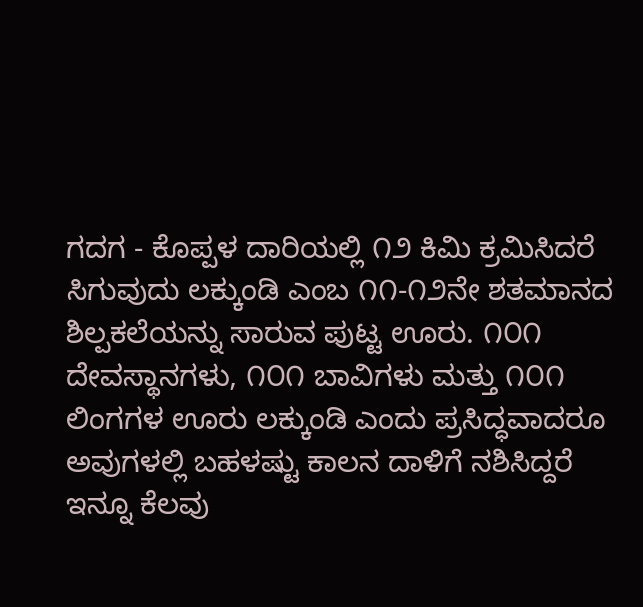ಗದಗ - ಕೊಪ್ಪಳ ದಾರಿಯಲ್ಲಿ ೧೨ ಕಿಮಿ ಕ್ರಮಿಸಿದರೆ ಸಿಗುವುದು ಲಕ್ಕುಂಡಿ ಎಂಬ ೧೧-೧೨ನೇ ಶತಮಾನದ ಶಿಲ್ಪಕಲೆಯನ್ನು ಸಾರುವ ಪುಟ್ಟ ಊರು. ೧೦೧ ದೇವಸ್ಥಾನಗಳು, ೧೦೧ ಬಾವಿಗಳು ಮತ್ತು ೧೦೧ ಲಿಂಗಗಳ ಊರು ಲಕ್ಕುಂಡಿ ಎಂದು ಪ್ರಸಿದ್ಧವಾದರೂ ಅವುಗಳಲ್ಲಿ ಬಹಳಷ್ಟು ಕಾಲನ ದಾಳಿಗೆ ನಶಿಸಿದ್ದರೆ ಇನ್ನೂ ಕೆಲವು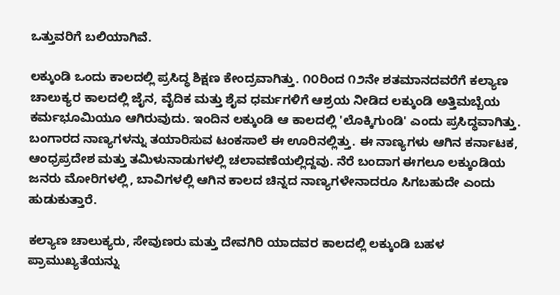ಒತ್ತುವರಿಗೆ ಬಲಿಯಾಗಿವೆ.

ಲಕ್ಕುಂಡಿ ಒಂದು ಕಾಲದಲ್ಲಿ ಪ್ರಸಿದ್ಧ ಶಿಕ್ಷಣ ಕೇಂದ್ರವಾಗಿತ್ತು. ೧೦ರಿಂದ ೧೨ನೇ ಶತಮಾನದವರೆಗೆ ಕಲ್ಯಾಣ ಚಾಲುಕ್ಯರ ಕಾಲದಲ್ಲಿ ಜೈನ, ವೈದಿಕ ಮತ್ತು ಶೈವ ಧರ್ಮಗಳಿಗೆ ಆಶ್ರಯ ನೀಡಿದ ಲಕ್ಕುಂಡಿ ಅತ್ತಿಮಬ್ಬೆಯ ಕರ್ಮಭೂಮಿಯೂ ಆಗಿರುವುದು. ಇಂದಿನ ಲಕ್ಕುಂಡಿ ಆ ಕಾಲದಲ್ಲಿ 'ಲೊಕ್ಕಿಗುಂಡಿ' ಎಂದು ಪ್ರಸಿದ್ಧವಾಗಿತ್ತು. ಬಂಗಾರದ ನಾಣ್ಯಗಳನ್ನು ತಯಾರಿಸುವ ಟಂಕಸಾಲೆ ಈ ಊರಿನಲ್ಲಿತ್ತು. ಈ ನಾಣ್ಯಗಳು ಆಗಿನ ಕರ್ನಾಟಕ, ಆಂಧ್ರಪ್ರದೇಶ ಮತ್ತು ತಮಿಳುನಾಡುಗಳಲ್ಲಿ ಚಲಾವಣೆಯಲ್ಲಿದ್ದವು. ನೆರೆ ಬಂದಾಗ ಈಗಲೂ ಲಕ್ಕುಂಡಿಯ ಜನರು ಮೋರಿಗಳಲ್ಲಿ, ಬಾವಿಗಳಲ್ಲಿ ಆಗಿನ ಕಾಲದ ಚಿನ್ನದ ನಾಣ್ಯಗಳೇನಾದರೂ ಸಿಗಬಹುದೇ ಎಂದು ಹುಡುಕುತ್ತಾರೆ.

ಕಲ್ಯಾಣ ಚಾಲುಕ್ಯರು, ಸೇವುಣರು ಮತ್ತು ದೇವಗಿರಿ ಯಾದವರ ಕಾಲದಲ್ಲಿ ಲಕ್ಕುಂಡಿ ಬಹಳ ಪ್ರಾಮುಖ್ಯತೆಯನ್ನು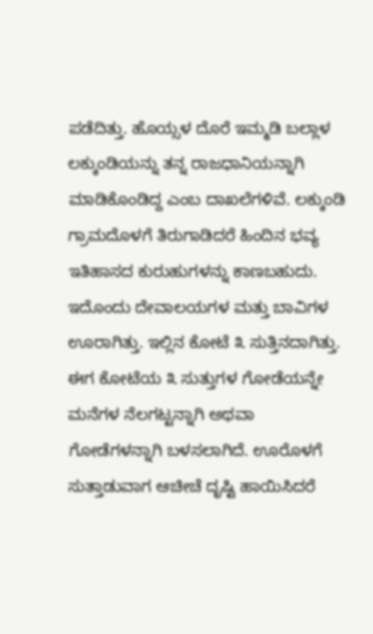ಪಡೆದಿತ್ತು. ಹೊಯ್ಸಳ ದೊರೆ ಇಮ್ಮಡಿ ಬಲ್ಲಾಳ ಲಕ್ಕುಂಡಿಯನ್ನು ತನ್ನ ರಾಜಧಾನಿಯನ್ನಾಗಿ ಮಾಡಿಕೊಂಡಿದ್ದ ಎಂಬ ದಾಖಲೆಗಳಿವೆ. ಲಕ್ಕುಂಡಿ ಗ್ರಾಮದೊಳಗೆ ತಿರುಗಾಡಿದರೆ ಹಿಂದಿನ ಭವ್ಯ ಇತಿಹಾಸದ ಕುರುಹುಗಳನ್ನು ಕಾಣಬಹುದು. ಇದೊಂದು ದೇವಾಲಯಗಳ ಮತ್ತು ಬಾವಿಗಳ ಊರಾಗಿತ್ತು. ಇಲ್ಲಿನ ಕೋಟೆ ೩ ಸುತ್ತಿನದಾಗಿತ್ತು. ಈಗ ಕೋಟೆಯ ೩ ಸುತ್ತುಗಳ ಗೋಡೆಯನ್ನೇ ಮನೆಗಳ ನೆಲಗಟ್ಟನ್ನಾಗಿ ಅಥವಾ ಗೋಡೆಗಳನ್ನಾಗಿ ಬಳಸಲಾಗಿದೆ. ಊರೊಳಗೆ ಸುತ್ತಾಡುವಾಗ ಆಚೀಚೆ ದೃಷ್ಟಿ ಹಾಯಿಸಿದರೆ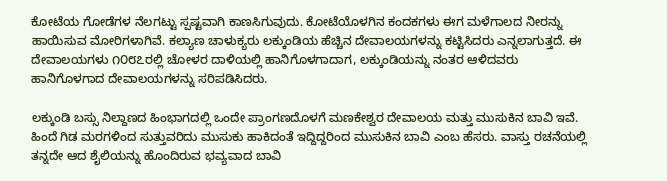ಕೋಟೆಯ ಗೋಡೆಗಳ ನೆಲಗಟ್ಟು ಸ್ಪಷ್ಟವಾಗಿ ಕಾಣಸಿಗುವುದು. ಕೋಟೆಯೊಳಗಿನ ಕಂದಕಗಳು ಈಗ ಮಳೆಗಾಲದ ನೀರನ್ನು ಹಾಯಿಸುವ ಮೋರಿಗಳಾಗಿವೆ. ಕಲ್ಯಾಣ ಚಾಳುಕ್ಯರು ಲಕ್ಕುಂಡಿಯ ಹೆಚ್ಚಿನ ದೇವಾಲಯಗಳನ್ನು ಕಟ್ಟಿಸಿದರು ಎನ್ನಲಾಗುತ್ತದೆ. ಈ ದೇವಾಲಯಗಳು ೧೦೮೭ರಲ್ಲಿ ಚೋಳರ ದಾಳಿಯಲ್ಲಿ ಹಾನಿಗೊಳಗಾದಾಗ, ಲಕ್ಕುಂಡಿಯನ್ನು ನಂತರ ಆಳಿದವರು ಹಾನಿಗೊಳಗಾದ ದೇವಾಲಯಗಳನ್ನು ಸರಿಪಡಿಸಿದರು.

ಲಕ್ಕುಂಡಿ ಬಸ್ಸು ನಿಲ್ದಾಣದ ಹಿಂಭಾಗದಲ್ಲಿ ಒಂದೇ ಪ್ರಾಂಗಣದೊಳಗೆ ಮಣಕೇಶ್ವರ ದೇವಾಲಯ ಮತ್ತು ಮುಸುಕಿನ ಬಾವಿ ಇವೆ. ಹಿಂದೆ ಗಿಡ ಮರಗಳಿಂದ ಸುತ್ತುವರಿದು ಮುಸುಕು ಹಾಕಿದಂತೆ ಇದ್ದಿದ್ದರಿಂದ ಮುಸುಕಿನ ಬಾವಿ ಎಂಬ ಹೆಸರು. ವಾಸ್ತು ರಚನೆಯಲ್ಲಿ ತನ್ನದೇ ಆದ ಶೈಲಿಯನ್ನು ಹೊಂದಿರುವ ಭವ್ಯವಾದ ಬಾವಿ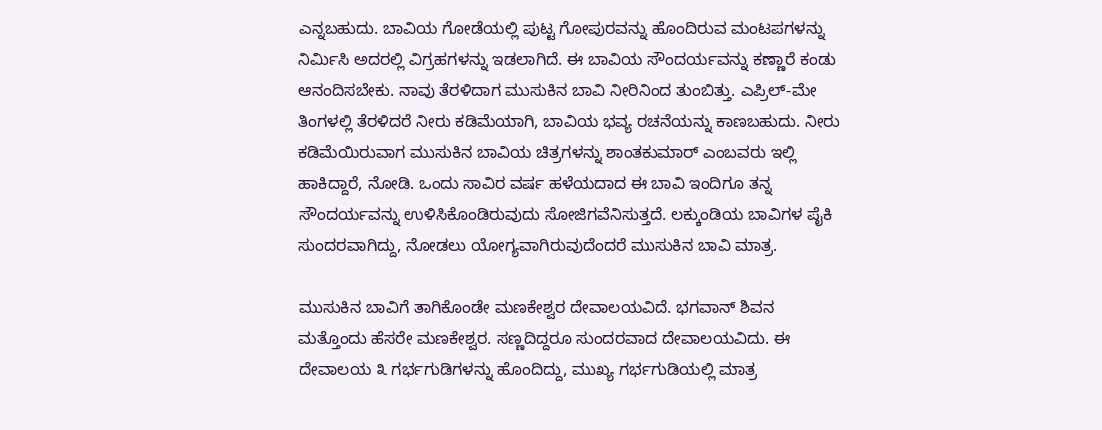ಎನ್ನಬಹುದು. ಬಾವಿಯ ಗೋಡೆಯಲ್ಲಿ ಪುಟ್ಟ ಗೋಪುರವನ್ನು ಹೊಂದಿರುವ ಮಂಟಪಗಳನ್ನು ನಿರ್ಮಿಸಿ ಅದರಲ್ಲಿ ವಿಗ್ರಹಗಳನ್ನು ಇಡಲಾಗಿದೆ. ಈ ಬಾವಿಯ ಸೌಂದರ್ಯವನ್ನು ಕಣ್ಣಾರೆ ಕಂಡು ಆನಂದಿಸಬೇಕು. ನಾವು ತೆರಳಿದಾಗ ಮುಸುಕಿನ ಬಾವಿ ನೀರಿನಿಂದ ತುಂಬಿತ್ತು. ಎಪ್ರಿಲ್-ಮೇ ತಿಂಗಳಲ್ಲಿ ತೆರಳಿದರೆ ನೀರು ಕಡಿಮೆಯಾಗಿ, ಬಾವಿಯ ಭವ್ಯ ರಚನೆಯನ್ನು ಕಾಣಬಹುದು. ನೀರು ಕಡಿಮೆಯಿರುವಾಗ ಮುಸುಕಿನ ಬಾವಿಯ ಚಿತ್ರಗಳನ್ನು ಶಾಂತಕುಮಾರ್ ಎಂಬವರು ಇಲ್ಲಿ ಹಾಕಿದ್ದಾರೆ, ನೋಡಿ. ಒಂದು ಸಾವಿರ ವರ್ಷ ಹಳೆಯದಾದ ಈ ಬಾವಿ ಇಂದಿಗೂ ತನ್ನ ಸೌಂದರ್ಯವನ್ನು ಉಳಿಸಿಕೊಂಡಿರುವುದು ಸೋಜಿಗವೆನಿಸುತ್ತದೆ. ಲಕ್ಕುಂಡಿಯ ಬಾವಿಗಳ ಪೈಕಿ ಸುಂದರವಾಗಿದ್ದು, ನೋಡಲು ಯೋಗ್ಯವಾಗಿರುವುದೆಂದರೆ ಮುಸುಕಿನ ಬಾವಿ ಮಾತ್ರ.

ಮುಸುಕಿನ ಬಾವಿಗೆ ತಾಗಿಕೊಂಡೇ ಮಣಕೇಶ್ವರ ದೇವಾಲಯವಿದೆ. ಭಗವಾನ್ ಶಿವನ ಮತ್ತೊಂದು ಹೆಸರೇ ಮಣಕೇಶ್ವರ. ಸಣ್ಣದಿದ್ದರೂ ಸುಂದರವಾದ ದೇವಾಲಯವಿದು. ಈ ದೇವಾಲಯ ೩ ಗರ್ಭಗುಡಿಗಳನ್ನು ಹೊಂದಿದ್ದು, ಮುಖ್ಯ ಗರ್ಭಗುಡಿಯಲ್ಲಿ ಮಾತ್ರ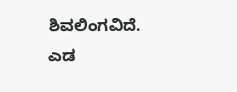ಶಿವಲಿಂಗವಿದೆ. ಎಡ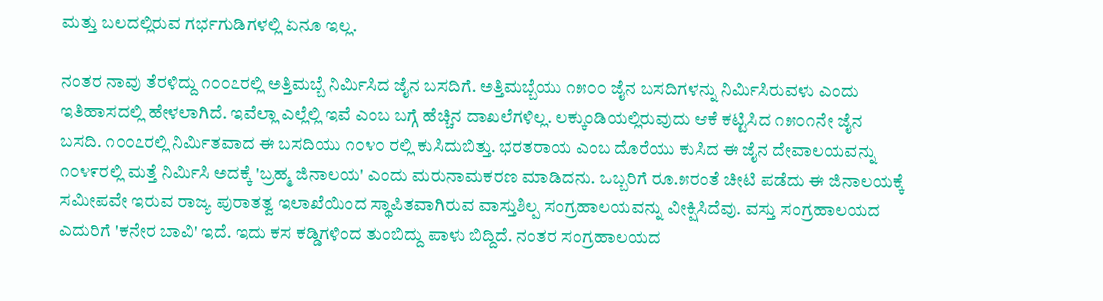ಮತ್ತು ಬಲದಲ್ಲಿರುವ ಗರ್ಭಗುಡಿಗಳಲ್ಲಿ ಏನೂ ಇಲ್ಲ.

ನಂತರ ನಾವು ತೆರಳಿದ್ದು ೧೦೦೭ರಲ್ಲಿ ಅತ್ತಿಮಬ್ಬೆ ನಿರ್ಮಿಸಿದ ಜೈನ ಬಸದಿಗೆ. ಅತ್ತಿಮಬ್ಬೆಯು ೧೫೦೦ ಜೈನ ಬಸದಿಗಳನ್ನು ನಿರ್ಮಿಸಿರುವಳು ಎಂದು ಇತಿಹಾಸದಲ್ಲಿ ಹೇಳಲಾಗಿದೆ. ಇವೆಲ್ಲಾ ಎಲ್ಲೆಲ್ಲಿ ಇವೆ ಎಂಬ ಬಗ್ಗೆ ಹೆಚ್ಚಿನ ದಾಖಲೆಗಳಿಲ್ಲ. ಲಕ್ಕುಂಡಿಯಲ್ಲಿರುವುದು ಆಕೆ ಕಟ್ಟಿಸಿದ ೧೫೦೧ನೇ ಜೈನ ಬಸದಿ. ೧೦೦೭ರಲ್ಲಿ ನಿರ್ಮಿತವಾದ ಈ ಬಸದಿಯು ೧೦೪೦ ರಲ್ಲಿ ಕುಸಿದುಬಿತ್ತು. ಭರತರಾಯ ಎಂಬ ದೊರೆಯು ಕುಸಿದ ಈ ಜೈನ ದೇವಾಲಯವನ್ನು ೧೦೪೯ರಲ್ಲಿ ಮತ್ತೆ ನಿರ್ಮಿಸಿ ಅದಕ್ಕೆ 'ಬ್ರಹ್ಮ ಜಿನಾಲಯ' ಎಂದು ಮರುನಾಮಕರಣ ಮಾಡಿದನು. ಒಬ್ಬರಿಗೆ ರೂ.೫ರಂತೆ ಚೀಟಿ ಪಡೆದು ಈ ಜಿನಾಲಯಕ್ಕೆ ಸಮೀಪವೇ ಇರುವ ರಾಜ್ಯ ಪುರಾತತ್ವ ಇಲಾಖೆಯಿಂದ ಸ್ಥಾಪಿತವಾಗಿರುವ ವಾಸ್ತುಶಿಲ್ಪ ಸಂಗ್ರಹಾಲಯವನ್ನು ವೀಕ್ಷಿಸಿದೆವು. ವಸ್ತು ಸಂಗ್ರಹಾಲಯದ ಎದುರಿಗೆ 'ಕನೇರ ಬಾವಿ' ಇದೆ. ಇದು ಕಸ ಕಡ್ಡಿಗಳಿಂದ ತುಂಬಿದ್ದು ಪಾಳು ಬಿದ್ದಿದೆ. ನಂತರ ಸಂಗ್ರಹಾಲಯದ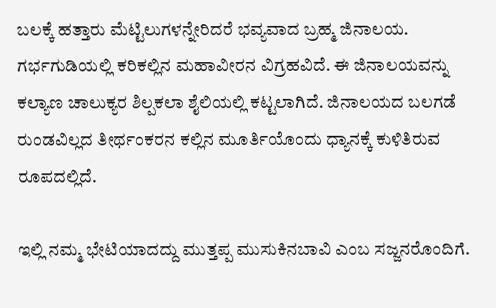ಬಲಕ್ಕೆ ಹತ್ತಾರು ಮೆಟ್ಟಿಲುಗಳನ್ನೇರಿದರೆ ಭವ್ಯವಾದ ಬ್ರಹ್ಮ ಜಿನಾಲಯ. ಗರ್ಭಗುಡಿಯಲ್ಲಿ ಕರಿಕಲ್ಲಿನ ಮಹಾವೀರನ ವಿಗ್ರಹವಿದೆ. ಈ ಜಿನಾಲಯವನ್ನು ಕಲ್ಯಾಣ ಚಾಲುಕ್ಯರ ಶಿಲ್ಪಕಲಾ ಶೈಲಿಯಲ್ಲಿ ಕಟ್ಟಲಾಗಿದೆ. ಜಿನಾಲಯದ ಬಲಗಡೆ ರುಂಡವಿಲ್ಲದ ತೀರ್ಥಂಕರನ ಕಲ್ಲಿನ ಮೂರ್ತಿಯೊಂದು ಧ್ಯಾನಕ್ಕೆ ಕುಳಿತಿರುವ ರೂಪದಲ್ಲಿದೆ.

ಇಲ್ಲಿ ನಮ್ಮ ಭೇಟಿಯಾದದ್ದು ಮುತ್ತಪ್ಪ ಮುಸುಕಿನಬಾವಿ ಎಂಬ ಸಜ್ಜನರೊಂದಿಗೆ.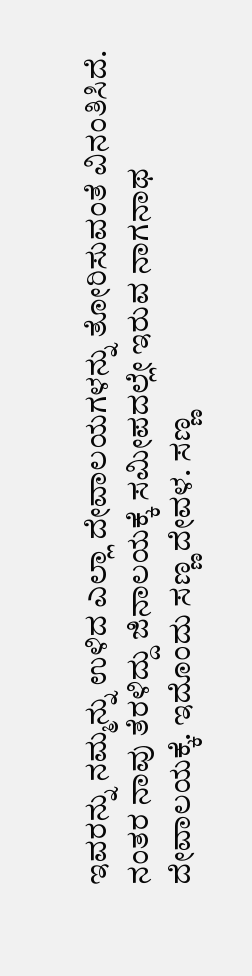ಇವರನ್ನು ನಮ್ಮನ್ನು ಉಳಿದ ಎಲ್ಲಾ ದೇವಾಲಯಗಳನ್ನು ತೋರಿಸುವಂತೆ ವಿನಂತಿಸಿದೆ. ನಂತರ ನಾವು ತೆರಳಿದ್ದು ಜಿನಾಲಯಕ್ಕೆ ಸಮೀಪದಲ್ಲೇ ಇರುವ ನಾಗನಾಥ ದೇವಾಲಯಕ್ಕೆ. ಇದೊಂದು ಸಣ್ಣ ದೇವಳ. ಸಣ್ಣ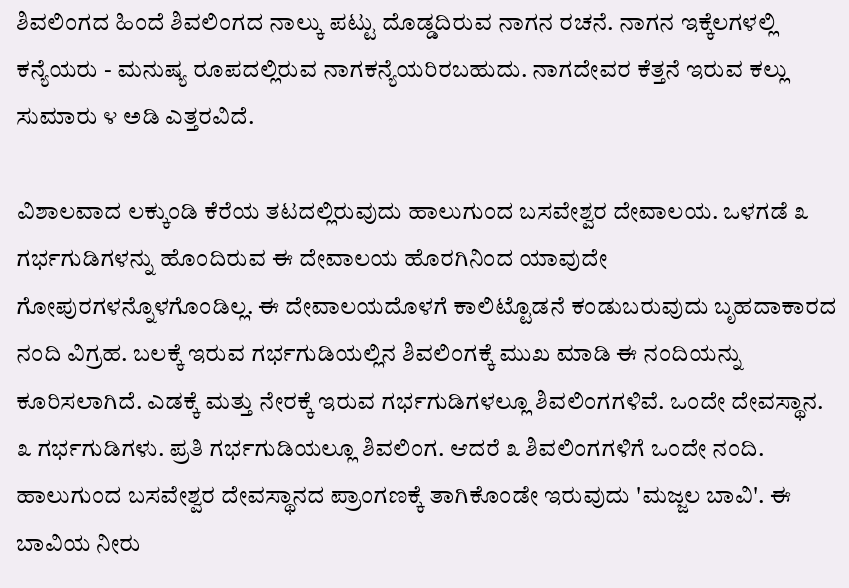ಶಿವಲಿಂಗದ ಹಿಂದೆ ಶಿವಲಿಂಗದ ನಾಲ್ಕು ಪಟ್ಟು ದೊಡ್ಡದಿರುವ ನಾಗನ ರಚನೆ. ನಾಗನ ಇಕ್ಕೆಲಗಳಲ್ಲಿ ಕನ್ಯೆಯರು - ಮನುಷ್ಯ ರೂಪದಲ್ಲಿರುವ ನಾಗಕನ್ಯೆಯರಿರಬಹುದು. ನಾಗದೇವರ ಕೆತ್ತನೆ ಇರುವ ಕಲ್ಲು ಸುಮಾರು ೪ ಅಡಿ ಎತ್ತರವಿದೆ.

ವಿಶಾಲವಾದ ಲಕ್ಕುಂಡಿ ಕೆರೆಯ ತಟದಲ್ಲಿರುವುದು ಹಾಲುಗುಂದ ಬಸವೇಶ್ವರ ದೇವಾಲಯ. ಒಳಗಡೆ ೩ ಗರ್ಭಗುಡಿಗಳನ್ನು ಹೊಂದಿರುವ ಈ ದೇವಾಲಯ ಹೊರಗಿನಿಂದ ಯಾವುದೇ ಗೋಪುರಗಳನ್ನೊಳಗೊಂಡಿಲ್ಲ. ಈ ದೇವಾಲಯದೊಳಗೆ ಕಾಲಿಟ್ಟೊಡನೆ ಕಂಡುಬರುವುದು ಬೃಹದಾಕಾರದ ನಂದಿ ವಿಗ್ರಹ. ಬಲಕ್ಕೆ ಇರುವ ಗರ್ಭಗುಡಿಯಲ್ಲಿನ ಶಿವಲಿಂಗಕ್ಕೆ ಮುಖ ಮಾಡಿ ಈ ನಂದಿಯನ್ನು ಕೂರಿಸಲಾಗಿದೆ. ಎಡಕ್ಕೆ ಮತ್ತು ನೇರಕ್ಕೆ ಇರುವ ಗರ್ಭಗುಡಿಗಳಲ್ಲೂ ಶಿವಲಿಂಗಗಳಿವೆ. ಒಂದೇ ದೇವಸ್ಥಾನ. ೩ ಗರ್ಭಗುಡಿಗಳು. ಪ್ರತಿ ಗರ್ಭಗುಡಿಯಲ್ಲೂ ಶಿವಲಿಂಗ. ಆದರೆ ೩ ಶಿವಲಿಂಗಗಳಿಗೆ ಒಂದೇ ನಂದಿ. ಹಾಲುಗುಂದ ಬಸವೇಶ್ವರ ದೇವಸ್ಥಾನದ ಪ್ರಾಂಗಣಕ್ಕೆ ತಾಗಿಕೊಂಡೇ ಇರುವುದು 'ಮಜ್ಜಲ ಬಾವಿ'. ಈ ಬಾವಿಯ ನೀರು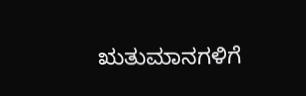ಋತುಮಾನಗಳಿಗೆ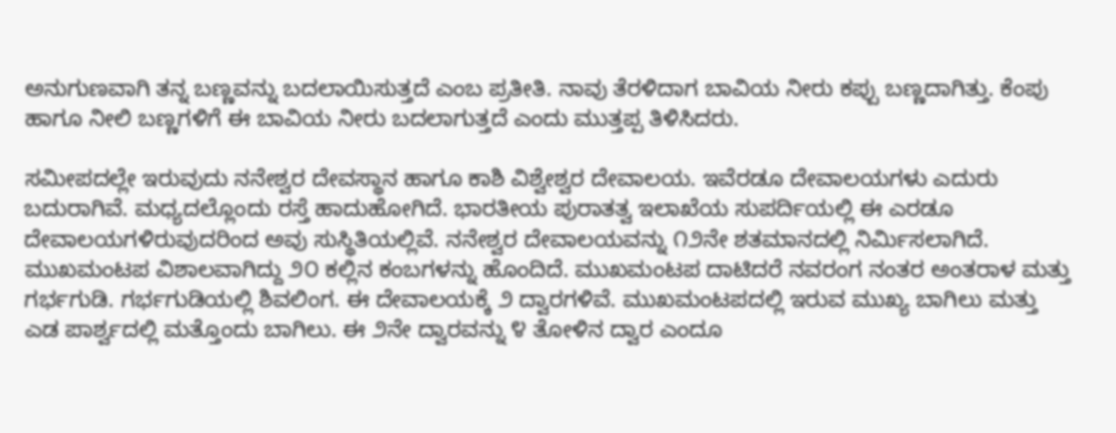ಅನುಗುಣವಾಗಿ ತನ್ನ ಬಣ್ಣವನ್ನು ಬದಲಾಯಿಸುತ್ತದೆ ಎಂಬ ಪ್ರತೀತಿ. ನಾವು ತೆರಳಿದಾಗ ಬಾವಿಯ ನೀರು ಕಪ್ಪು ಬಣ್ಣದಾಗಿತ್ತು. ಕೆಂಪು ಹಾಗೂ ನೀಲಿ ಬಣ್ಣಗಳಿಗೆ ಈ ಬಾವಿಯ ನೀರು ಬದಲಾಗುತ್ತದೆ ಎಂದು ಮುತ್ತಪ್ಪ ತಿಳಿಸಿದರು.

ಸಮೀಪದಲ್ಲೇ ಇರುವುದು ನನೇಶ್ವರ ದೇವಸ್ಥಾನ ಹಾಗೂ ಕಾಶಿ ವಿಶ್ವೇಶ್ವರ ದೇವಾಲಯ. ಇವೆರಡೂ ದೇವಾಲಯಗಳು ಎದುರು ಬದುರಾಗಿವೆ. ಮಧ್ಯದಲ್ಲೊಂದು ರಸ್ತೆ ಹಾದುಹೋಗಿದೆ. ಭಾರತೀಯ ಪುರಾತತ್ವ ಇಲಾಖೆಯ ಸುಪರ್ದಿಯಲ್ಲಿ ಈ ಎರಡೂ ದೇವಾಲಯಗಳಿರುವುದರಿಂದ ಅವು ಸುಸ್ಥಿತಿಯಲ್ಲಿವೆ. ನನೇಶ್ವರ ದೇವಾಲಯವನ್ನು ೧೨ನೇ ಶತಮಾನದಲ್ಲಿ ನಿರ್ಮಿಸಲಾಗಿದೆ. ಮುಖಮಂಟಪ ವಿಶಾಲವಾಗಿದ್ದು ೨೦ ಕಲ್ಲಿನ ಕಂಬಗಳನ್ನು ಹೊಂದಿದೆ. ಮುಖಮಂಟಪ ದಾಟಿದರೆ ನವರಂಗ ನಂತರ ಅಂತರಾಳ ಮತ್ತು ಗರ್ಭಗುಡಿ. ಗರ್ಭಗುಡಿಯಲ್ಲಿ ಶಿವಲಿಂಗ. ಈ ದೇವಾಲಯಕ್ಕೆ ೨ ದ್ವಾರಗಳಿವೆ. ಮುಖಮಂಟಪದಲ್ಲಿ ಇರುವ ಮುಖ್ಯ ಬಾಗಿಲು ಮತ್ತು ಎಡ ಪಾರ್ಶ್ವದಲ್ಲಿ ಮತ್ತೊಂದು ಬಾಗಿಲು. ಈ ೨ನೇ ದ್ವಾರವನ್ನು ೪ ತೋಳಿನ ದ್ವಾರ ಎಂದೂ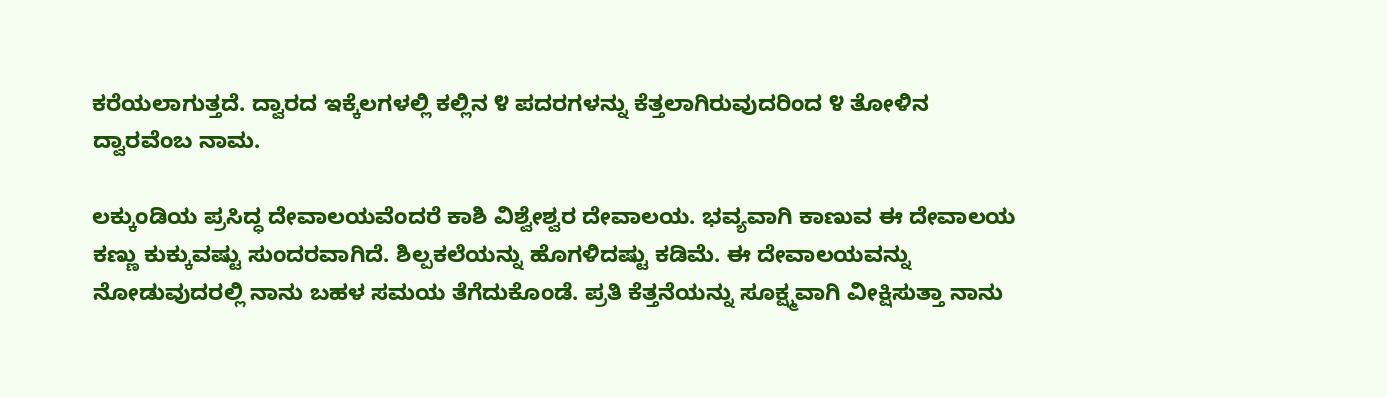ಕರೆಯಲಾಗುತ್ತದೆ. ದ್ವಾರದ ಇಕ್ಕೆಲಗಳಲ್ಲಿ ಕಲ್ಲಿನ ೪ ಪದರಗಳನ್ನು ಕೆತ್ತಲಾಗಿರುವುದರಿಂದ ೪ ತೋಳಿನ ದ್ವಾರವೆಂಬ ನಾಮ.

ಲಕ್ಕುಂಡಿಯ ಪ್ರಸಿದ್ಧ ದೇವಾಲಯವೆಂದರೆ ಕಾಶಿ ವಿಶ್ವೇಶ್ವರ ದೇವಾಲಯ. ಭವ್ಯವಾಗಿ ಕಾಣುವ ಈ ದೇವಾಲಯ ಕಣ್ಣು ಕುಕ್ಕುವಷ್ಟು ಸುಂದರವಾಗಿದೆ. ಶಿಲ್ಪಕಲೆಯನ್ನು ಹೊಗಳಿದಷ್ಟು ಕಡಿಮೆ. ಈ ದೇವಾಲಯವನ್ನು ನೋಡುವುದರಲ್ಲಿ ನಾನು ಬಹಳ ಸಮಯ ತೆಗೆದುಕೊಂಡೆ. ಪ್ರತಿ ಕೆತ್ತನೆಯನ್ನು ಸೂಕ್ಷ್ಮವಾಗಿ ವೀಕ್ಷಿಸುತ್ತಾ ನಾನು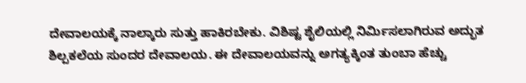ದೇವಾಲಯಕ್ಕೆ ನಾಲ್ಕಾರು ಸುತ್ತು ಹಾಕಿರಬೇಕು. ವಿಶಿಷ್ಟ ಶೈಲಿಯಲ್ಲಿ ನಿರ್ಮಿಸಲಾಗಿರುವ ಅದ್ಭುತ ಶಿಲ್ಪಕಲೆಯ ಸುಂದರ ದೇವಾಲಯ. ಈ ದೇವಾಲಯವನ್ನು ಅಗತ್ಯಕ್ಕಿಂತ ತುಂಬಾ ಹೆಚ್ಚು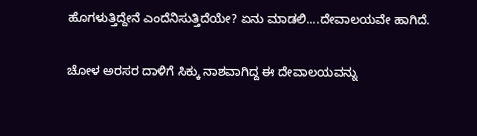ಹೊಗಳುತ್ತಿದ್ದೇನೆ ಎಂದೆನಿಸುತ್ತಿದೆಯೇ? ಏನು ಮಾಡಲಿ....ದೇವಾಲಯವೇ ಹಾಗಿದೆ.

ಚೋಳ ಅರಸರ ದಾಳಿಗೆ ಸಿಕ್ಕು ನಾಶವಾಗಿದ್ದ ಈ ದೇವಾಲಯವನ್ನು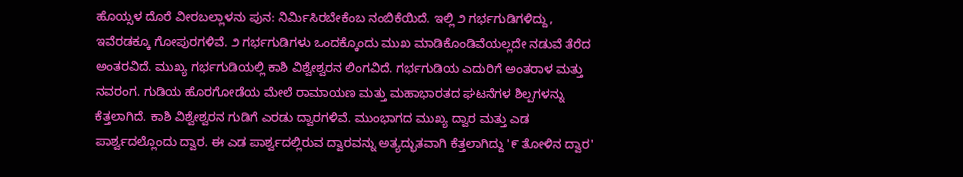ಹೊಯ್ಸಳ ದೊರೆ ವೀರಬಲ್ಲಾಳನು ಪುನ: ನಿರ್ಮಿಸಿರಬೇಕೆಂಬ ನಂಬಿಕೆಯಿದೆ. ಇಲ್ಲಿ ೨ ಗರ್ಭಗುಡಿಗಳಿದ್ದು, ಇವೆರಡಕ್ಕೂ ಗೋಪುರಗಳಿವೆ. ೨ ಗರ್ಭಗುಡಿಗಳು ಒಂದಕ್ಕೊಂದು ಮುಖ ಮಾಡಿಕೊಂಡಿವೆಯಲ್ಲದೇ ನಡುವೆ ತೆರೆದ ಅಂತರವಿದೆ. ಮುಖ್ಯ ಗರ್ಭಗುಡಿಯಲ್ಲಿ ಕಾಶಿ ವಿಶ್ವೇಶ್ವರನ ಲಿಂಗವಿದೆ. ಗರ್ಭಗುಡಿಯ ಎದುರಿಗೆ ಅಂತರಾಳ ಮತ್ತು ನವರಂಗ. ಗುಡಿಯ ಹೊರಗೋಡೆಯ ಮೇಲೆ ರಾಮಾಯಣ ಮತ್ತು ಮಹಾಭಾರತದ ಘಟನೆಗಳ ಶಿಲ್ಪಗಳನ್ನು ಕೆತ್ತಲಾಗಿದೆ. ಕಾಶಿ ವಿಶ್ವೇಶ್ವರನ ಗುಡಿಗೆ ಎರಡು ದ್ವಾರಗಳಿವೆ. ಮುಂಭಾಗದ ಮುಖ್ಯ ದ್ವಾರ ಮತ್ತು ಎಡ ಪಾರ್ಶ್ವದಲ್ಲೊಂದು ದ್ವಾರ. ಈ ಎಡ ಪಾರ್ಶ್ವದಲ್ಲಿರುವ ದ್ವಾರವನ್ನು ಅತ್ಯದ್ಭುತವಾಗಿ ಕೆತ್ತಲಾಗಿದ್ದು '೯ ತೋಳಿನ ದ್ವಾರ'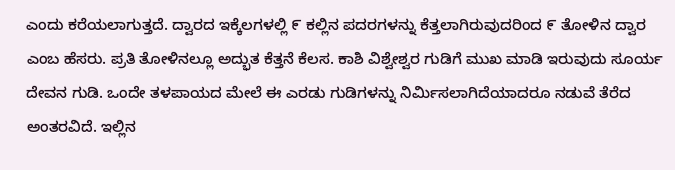ಎಂದು ಕರೆಯಲಾಗುತ್ತದೆ. ದ್ವಾರದ ಇಕ್ಕೆಲಗಳಲ್ಲಿ ೯ ಕಲ್ಲಿನ ಪದರಗಳನ್ನು ಕೆತ್ತಲಾಗಿರುವುದರಿಂದ ೯ ತೋಳಿನ ದ್ವಾರ ಎಂಬ ಹೆಸರು. ಪ್ರತಿ ತೋಳಿನಲ್ಲೂ ಅದ್ಭುತ ಕೆತ್ತನೆ ಕೆಲಸ. ಕಾಶಿ ವಿಶ್ವೇಶ್ವರ ಗುಡಿಗೆ ಮುಖ ಮಾಡಿ ಇರುವುದು ಸೂರ್ಯ ದೇವನ ಗುಡಿ. ಒಂದೇ ತಳಪಾಯದ ಮೇಲೆ ಈ ಎರಡು ಗುಡಿಗಳನ್ನು ನಿರ್ಮಿಸಲಾಗಿದೆಯಾದರೂ ನಡುವೆ ತೆರೆದ ಅಂತರವಿದೆ. ಇಲ್ಲಿನ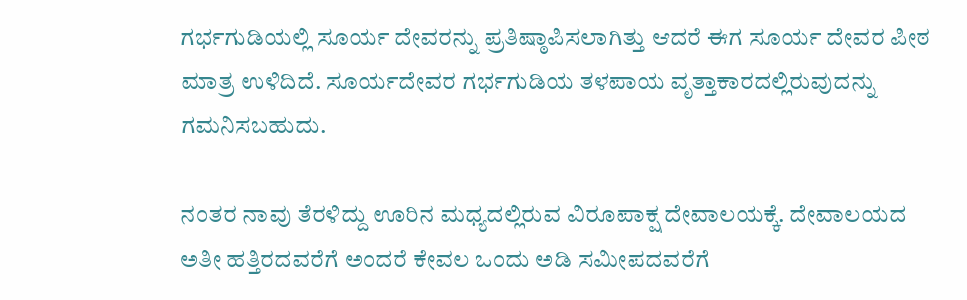ಗರ್ಭಗುಡಿಯಲ್ಲಿ ಸೂರ್ಯ ದೇವರನ್ನು ಪ್ರತಿಷ್ಠಾಪಿಸಲಾಗಿತ್ತು ಆದರೆ ಈಗ ಸೂರ್ಯ ದೇವರ ಪೀಠ ಮಾತ್ರ ಉಳಿದಿದೆ. ಸೂರ್ಯದೇವರ ಗರ್ಭಗುಡಿಯ ತಳಪಾಯ ವೃತ್ತಾಕಾರದಲ್ಲಿರುವುದನ್ನು ಗಮನಿಸಬಹುದು.

ನಂತರ ನಾವು ತೆರಳಿದ್ದು ಊರಿನ ಮಧ್ಯದಲ್ಲಿರುವ ವಿರೂಪಾಕ್ಷ ದೇವಾಲಯಕ್ಕೆ. ದೇವಾಲಯದ ಅತೀ ಹತ್ತಿರದವರೆಗೆ ಅಂದರೆ ಕೇವಲ ಒಂದು ಅಡಿ ಸಮೀಪದವರೆಗೆ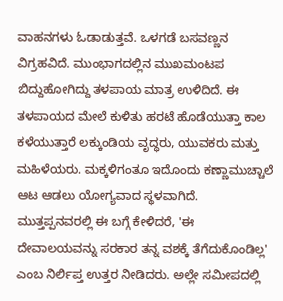ವಾಹನಗಳು ಓಡಾಡುತ್ತವೆ. ಒಳಗಡೆ ಬಸವಣ್ಣನ ವಿಗ್ರಹವಿದೆ. ಮುಂಭಾಗದಲ್ಲಿನ ಮುಖಮಂಟಪ ಬಿದ್ದುಹೋಗಿದ್ದು ತಳಪಾಯ ಮಾತ್ರ ಉಳಿದಿದೆ. ಈ ತಳಪಾಯದ ಮೇಲೆ ಕುಳಿತು ಹರಟೆ ಹೊಡೆಯುತ್ತಾ ಕಾಲ ಕಳೆಯುತ್ತಾರೆ ಲಕ್ಕುಂಡಿಯ ವೃದ್ಧರು, ಯುವಕರು ಮತ್ತು ಮಹಿಳೆಯರು. ಮಕ್ಕಳಿಗಂತೂ ಇದೊಂದು ಕಣ್ಣಾಮುಚ್ಚಾಲೆ ಆಟ ಆಡಲು ಯೋಗ್ಯವಾದ ಸ್ಥಳವಾಗಿದೆ. ಮುತ್ತಪ್ಪನವರಲ್ಲಿ ಈ ಬಗ್ಗೆ ಕೇಳಿದರೆ, 'ಈ ದೇವಾಲಯವನ್ನು ಸರಕಾರ ತನ್ನ ವಶಕ್ಕೆ ತೆಗೆದುಕೊಂಡಿಲ್ಲ' ಎಂಬ ನಿರ್ಲಿಪ್ತ ಉತ್ತರ ನೀಡಿದರು. ಅಲ್ಲೇ ಸಮೀಪದಲ್ಲಿ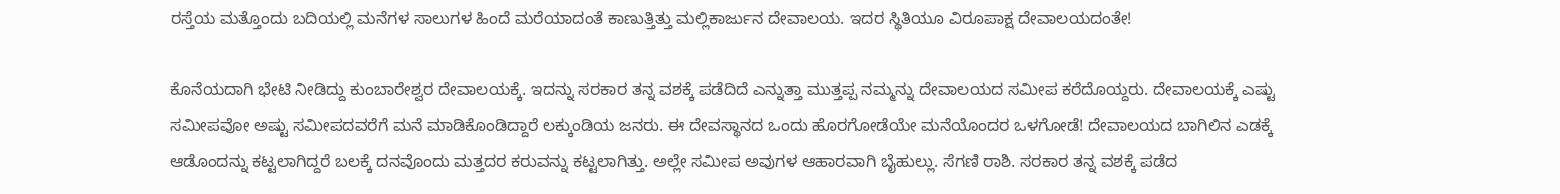ರಸ್ತೆಯ ಮತ್ತೊಂದು ಬದಿಯಲ್ಲಿ ಮನೆಗಳ ಸಾಲುಗಳ ಹಿಂದೆ ಮರೆಯಾದಂತೆ ಕಾಣುತ್ತಿತ್ತು ಮಲ್ಲಿಕಾರ್ಜುನ ದೇವಾಲಯ. ಇದರ ಸ್ಥಿತಿಯೂ ವಿರೂಪಾಕ್ಷ ದೇವಾಲಯದಂತೇ!

ಕೊನೆಯದಾಗಿ ಭೇಟಿ ನೀಡಿದ್ದು ಕುಂಬಾರೇಶ್ವರ ದೇವಾಲಯಕ್ಕೆ. ಇದನ್ನು ಸರಕಾರ ತನ್ನ ವಶಕ್ಕೆ ಪಡೆದಿದೆ ಎನ್ನುತ್ತಾ ಮುತ್ತಪ್ಪ ನಮ್ಮನ್ನು ದೇವಾಲಯದ ಸಮೀಪ ಕರೆದೊಯ್ದರು. ದೇವಾಲಯಕ್ಕೆ ಎಷ್ಟು ಸಮೀಪವೋ ಅಷ್ಟು ಸಮೀಪದವರೆಗೆ ಮನೆ ಮಾಡಿಕೊಂಡಿದ್ದಾರೆ ಲಕ್ಕುಂಡಿಯ ಜನರು. ಈ ದೇವಸ್ಥಾನದ ಒಂದು ಹೊರಗೋಡೆಯೇ ಮನೆಯೊಂದರ ಒಳಗೋಡೆ! ದೇವಾಲಯದ ಬಾಗಿಲಿನ ಎಡಕ್ಕೆ ಆಡೊಂದನ್ನು ಕಟ್ಟಲಾಗಿದ್ದರೆ ಬಲಕ್ಕೆ ದನವೊಂದು ಮತ್ತದರ ಕರುವನ್ನು ಕಟ್ಟಲಾಗಿತ್ತು. ಅಲ್ಲೇ ಸಮೀಪ ಅವುಗಳ ಆಹಾರವಾಗಿ ಬೈಹುಲ್ಲು. ಸೆಗಣಿ ರಾಶಿ. ಸರಕಾರ ತನ್ನ ವಶಕ್ಕೆ ಪಡೆದ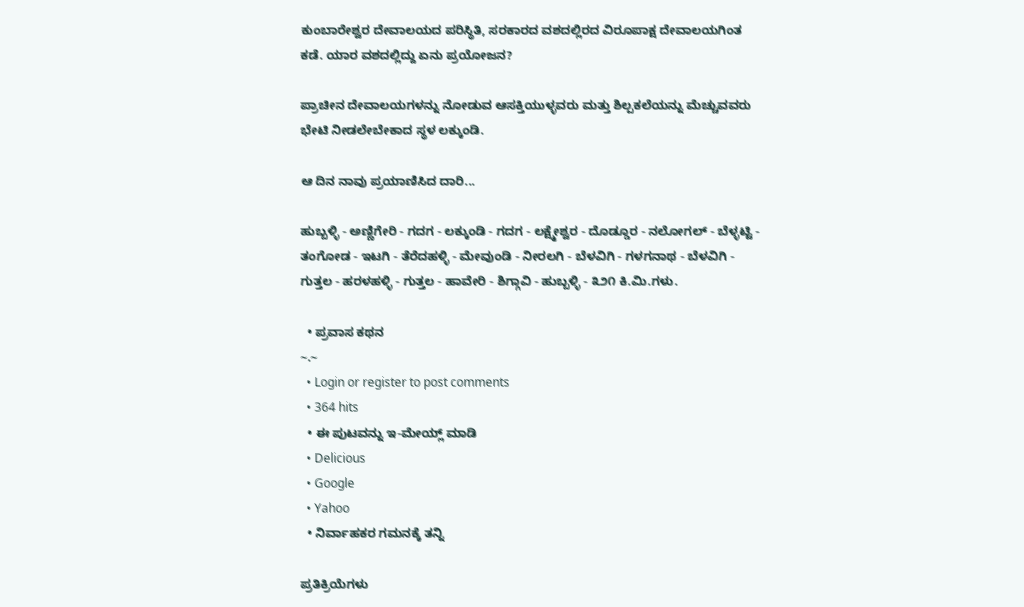ಕುಂಬಾರೇಶ್ವರ ದೇವಾಲಯದ ಪರಿಸ್ಥಿತಿ, ಸರಕಾರದ ವಶದಲ್ಲಿರದ ವಿರೂಪಾಕ್ಷ ದೇವಾಲಯಗಿಂತ ಕಡೆ. ಯಾರ ವಶದಲ್ಲಿದ್ದು ಏನು ಪ್ರಯೋಜನ?

ಪ್ರಾಚೀನ ದೇವಾಲಯಗಳನ್ನು ನೋಡುವ ಆಸಕ್ತಿಯುಳ್ಳವರು ಮತ್ತು ಶಿಲ್ಪಕಲೆಯನ್ನು ಮೆಚ್ಚುವವರು ಭೇಟಿ ನೀಡಲೇಬೇಕಾದ ಸ್ಥಳ ಲಕ್ಕುಂಡಿ.

ಆ ದಿನ ನಾವು ಪ್ರಯಾಣಿಸಿದ ದಾರಿ...

ಹುಬ್ಬಳ್ಳಿ - ಅಣ್ಣಿಗೇರಿ - ಗದಗ - ಲಕ್ಕುಂಡಿ - ಗದಗ - ಲಕ್ಷ್ಮೇಶ್ವರ - ದೊಡ್ಡೂರ - ನಲೋಗಲ್ - ಬೆಳ್ಳಟ್ಟಿ - ತಂಗೋಡ - ಇಟಗಿ - ತೆರೆದಹಳ್ಳಿ - ಮೇವುಂಡಿ - ನೀರಲಗಿ - ಬೆಳವಿಗಿ - ಗಳಗನಾಥ - ಬೆಳವಿಗಿ - ಗುತ್ತಲ - ಹರಳಹಳ್ಳಿ - ಗುತ್ತಲ - ಹಾವೇರಿ - ಶಿಗ್ಗಾವಿ - ಹುಬ್ಬಳ್ಳಿ - ೩೨೧ ಕಿ.ಮಿ.ಗಳು.

  • ಪ್ರವಾಸ ಕಥನ
~.~
  • Login or register to post comments
  • 364 hits
  • ಈ ಪುಟವನ್ನು ಇ-ಮೇಯ್ಲ್ ಮಾಡಿ
  • Delicious
  • Google
  • Yahoo
  • ನಿರ್ವಾಹಕರ ಗಮನಕ್ಕೆ ತನ್ನಿ

ಪ್ರತಿಕ್ರಿಯೆಗಳು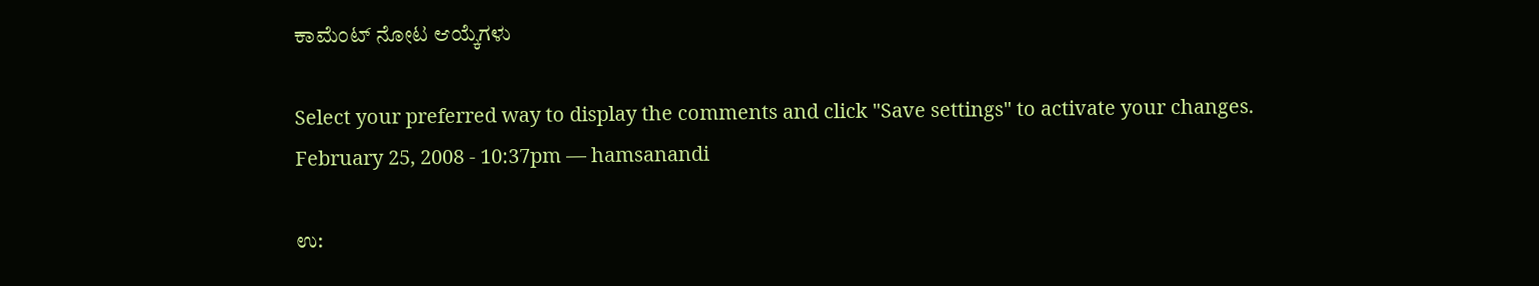ಕಾಮೆಂಟ್ ನೋಟ ಆಯ್ಕೆಗಳು

Select your preferred way to display the comments and click "Save settings" to activate your changes.
February 25, 2008 - 10:37pm — hamsanandi

ಉ: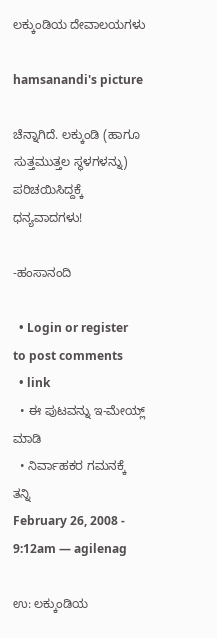ಲಕ್ಕುಂಡಿಯ ದೇವಾಲಯಗಳು

hamsanandi's picture

ಚೆನ್ನಾಗಿದೆ. ಲಕ್ಕುಂಡಿ (ಹಾಗೂ ಸುತ್ತಮುತ್ತಲ ಸ್ಥಳಗಳನ್ನು) ಪರಿಚಯಿಸಿದ್ದಕ್ಕೆ ಧನ್ಯವಾದಗಳು!

-ಹಂಸಾನಂದಿ

  • Login or register to post comments
  • link
  • ಈ ಪುಟವನ್ನು ಇ-ಮೇಯ್ಲ್ ಮಾಡಿ
  • ನಿರ್ವಾಹಕರ ಗಮನಕ್ಕೆ ತನ್ನಿ
February 26, 2008 - 9:12am — agilenag

ಉ: ಲಕ್ಕುಂಡಿಯ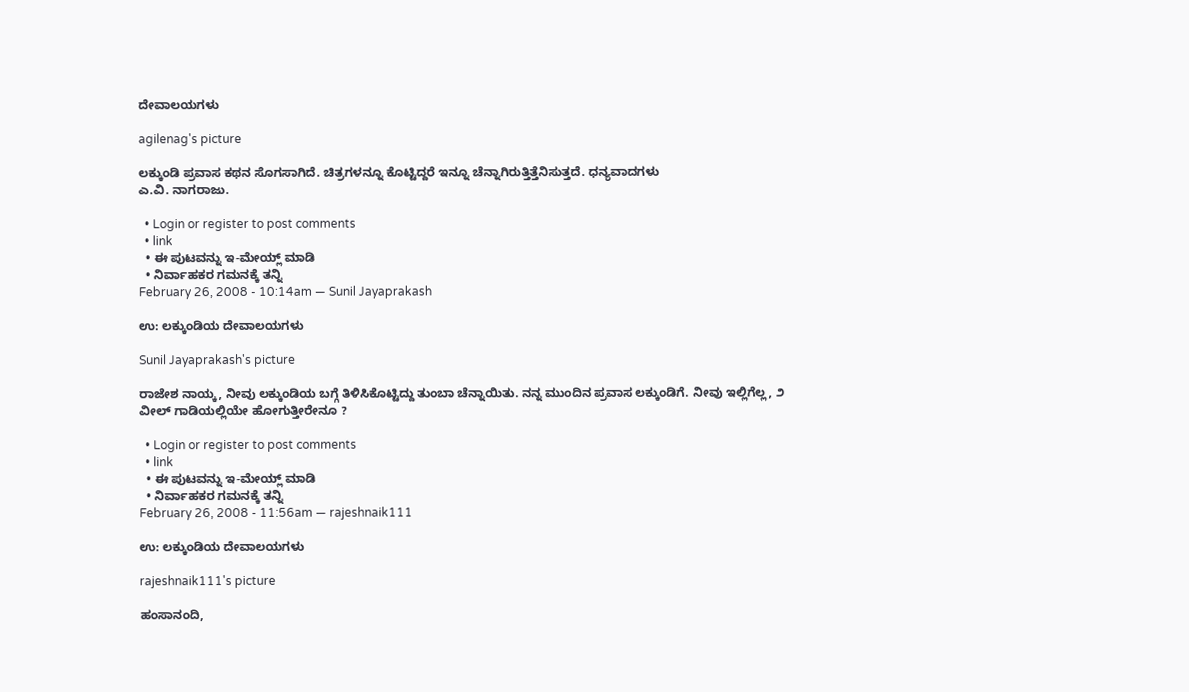ದೇವಾಲಯಗಳು

agilenag's picture

ಲಕ್ಕುಂಡಿ ಪ್ರವಾಸ ಕಥನ ಸೊಗಸಾಗಿದೆ. ಚಿತ್ರಗಳನ್ನೂ ಕೊಟ್ಟಿದ್ದರೆ ಇನ್ನೂ ಚೆನ್ನಾಗಿರುತ್ತಿತ್ತೆನಿಸುತ್ತದೆ. ಧನ್ಯವಾದಗಳು
ಎ.ವಿ. ನಾಗರಾಜು.

  • Login or register to post comments
  • link
  • ಈ ಪುಟವನ್ನು ಇ-ಮೇಯ್ಲ್ ಮಾಡಿ
  • ನಿರ್ವಾಹಕರ ಗಮನಕ್ಕೆ ತನ್ನಿ
February 26, 2008 - 10:14am — Sunil Jayaprakash

ಉ: ಲಕ್ಕುಂಡಿಯ ದೇವಾಲಯಗಳು

Sunil Jayaprakash's picture

ರಾಜೇಶ ನಾಯ್ಕ, ನೀವು ಲಕ್ಕುಂಡಿಯ ಬಗ್ಗೆ ತಿಳಿಸಿಕೊಟ್ಟಿದ್ದು ತುಂಬಾ ಚೆನ್ನಾಯಿತು. ನನ್ನ ಮುಂದಿನ ಪ್ರವಾಸ ಲಕ್ಕುಂಡಿಗೆ. ನೀವು ಇಲ್ಲಿಗೆಲ್ಲ, ೨ ವೀಲ್ ಗಾಡಿಯಲ್ಲಿಯೇ ಹೋಗುತ್ತೀರೇನೂ ?

  • Login or register to post comments
  • link
  • ಈ ಪುಟವನ್ನು ಇ-ಮೇಯ್ಲ್ ಮಾಡಿ
  • ನಿರ್ವಾಹಕರ ಗಮನಕ್ಕೆ ತನ್ನಿ
February 26, 2008 - 11:56am — rajeshnaik111

ಉ: ಲಕ್ಕುಂಡಿಯ ದೇವಾಲಯಗಳು

rajeshnaik111's picture

ಹಂಸಾನಂದಿ,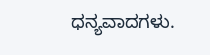ಧನ್ಯವಾದಗಳು.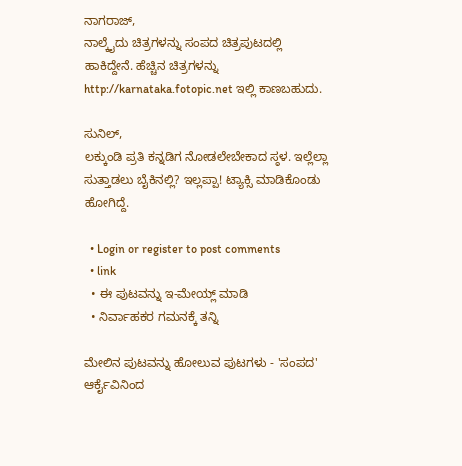ನಾಗರಾಜ್,
ನಾಲ್ಕೈದು ಚಿತ್ರಗಳನ್ನು ಸಂಪದ ಚಿತ್ರಪುಟದಲ್ಲಿ ಹಾಕಿದ್ದೇನೆ. ಹೆಚ್ಚಿನ ಚಿತ್ರಗಳನ್ನು http://karnataka.fotopic.net ಇಲ್ಲಿ ಕಾಣಬಹುದು.

ಸುನಿಲ್,
ಲಕ್ಕುಂಡಿ ಪ್ರತಿ ಕನ್ನಡಿಗ ನೋಡಲೇಬೇಕಾದ ಸ್ಠಳ. ಇಲ್ಲೆಲ್ಲಾ ಸುತ್ತಾಡಲು ಬೈಕಿನಲ್ಲಿ? ಇಲ್ಲಪ್ಪಾ! ಟ್ಯಾಕ್ಸಿ ಮಾಡಿಕೊಂಡು ಹೋಗಿದ್ದೆ.

  • Login or register to post comments
  • link
  • ಈ ಪುಟವನ್ನು ಇ-ಮೇಯ್ಲ್ ಮಾಡಿ
  • ನಿರ್ವಾಹಕರ ಗಮನಕ್ಕೆ ತನ್ನಿ

ಮೇಲಿನ ಪುಟವನ್ನು ಹೋಲುವ ಪುಟಗಳು - 'ಸಂಪದ' ಆರ್ಕೈವಿನಿಂದ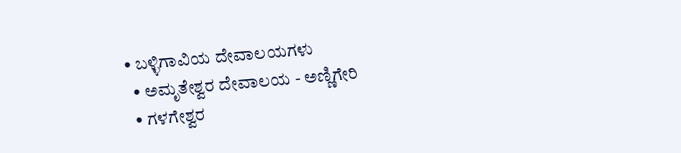• ಬಳ್ಳಿಗಾವಿಯ ದೇವಾಲಯಗಳು
  • ಅಮೃತೇಶ್ವರ ದೇವಾಲಯ - ಅಣ್ಣಿಗೇರಿ
  • ಗಳಗೇಶ್ವರ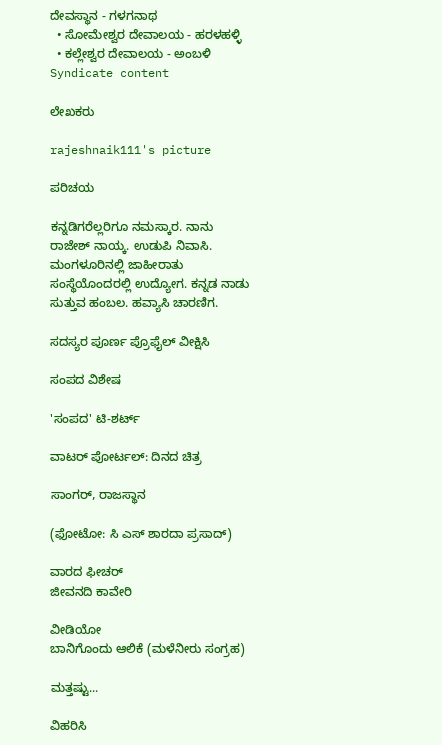ದೇವಸ್ಥಾನ - ಗಳಗನಾಥ
  • ಸೋಮೇಶ್ವರ ದೇವಾಲಯ - ಹರಳಹಳ್ಳಿ
  • ಕಲ್ಲೇಶ್ವರ ದೇವಾಲಯ - ಅಂಬಳಿ
Syndicate content

ಲೇಖಕರು

rajeshnaik111's picture

ಪರಿಚಯ

ಕನ್ನಡಿಗರೆಲ್ಲರಿಗೂ ನಮಸ್ಕಾರ. ನಾನು ರಾಜೇಶ್ ನಾಯ್ಕ. ಉಡುಪಿ ನಿವಾಸಿ. ಮಂಗಳೂರಿನಲ್ಲಿ ಜಾಹೀರಾತು ಸಂಸ್ಥೆಯೊಂದರಲ್ಲಿ ಉದ್ಯೋಗ. ಕನ್ನಡ ನಾಡು ಸುತ್ತುವ ಹಂಬಲ. ಹವ್ಯಾಸಿ ಚಾರಣಿಗ.

ಸದಸ್ಯರ ಪೂರ್ಣ ಪ್ರೊಫೈಲ್ ವೀಕ್ಷಿಸಿ

ಸಂಪದ ವಿಶೇಷ

'ಸಂಪದ' ಟಿ-ಶರ್ಟ್

ವಾಟರ್ ಪೋರ್ಟಲ್: ದಿನದ ಚಿತ್ರ

ಸಾಂಗರ್, ರಾಜಸ್ಥಾನ

(ಫೋಟೋ: ಸಿ ಎಸ್ ಶಾರದಾ ಪ್ರಸಾದ್)

ವಾರದ ಫೀಚರ್
ಜೀವನದಿ ಕಾವೇರಿ

ವೀಡಿಯೋ
ಬಾನಿಗೊಂದು ಆಲಿಕೆ (ಮಳೆನೀರು ಸಂಗ್ರಹ)

ಮತ್ತಷ್ಟು...

ವಿಹರಿಸಿ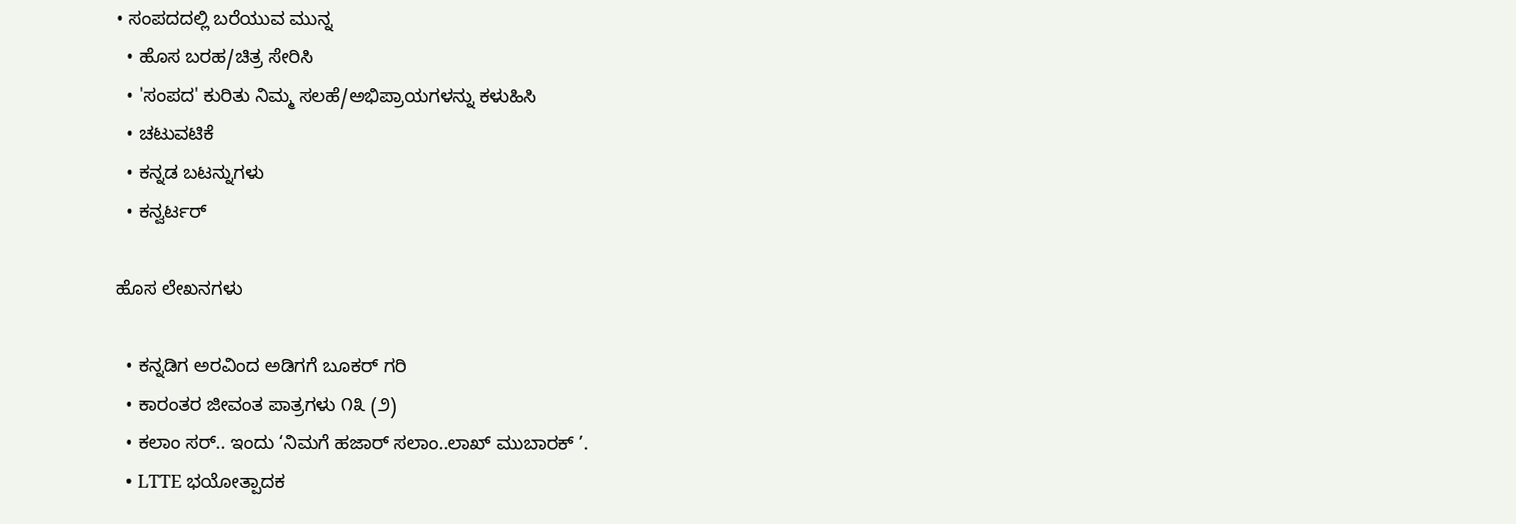• ಸಂಪದದಲ್ಲಿ ಬರೆಯುವ ಮುನ್ನ
  • ಹೊಸ ಬರಹ/ಚಿತ್ರ ಸೇರಿಸಿ
  • 'ಸಂಪದ' ಕುರಿತು ನಿಮ್ಮ ಸಲಹೆ/ಅಭಿಪ್ರಾಯಗಳನ್ನು ಕಳುಹಿಸಿ
  • ಚಟುವಟಿಕೆ
  • ಕನ್ನಡ ಬಟನ್ನುಗಳು
  • ಕನ್ವರ್ಟರ್

ಹೊಸ ಲೇಖನಗಳು

  • ಕನ್ನಡಿಗ ಅರವಿಂದ ಅಡಿಗಗೆ ಬೂಕರ್ ಗರಿ
  • ಕಾರಂತರ ಜೀವಂತ ಪಾತ್ರಗಳು ೧೩ (೨)
  • ಕಲಾಂ ಸರ್.. ಇಂದು ‘ನಿಮಗೆ ಹಜಾರ್ ಸಲಾಂ..ಲಾಖ್ ಮುಬಾರಕ್ ’.
  • LTTE ಭಯೋತ್ಪಾದಕ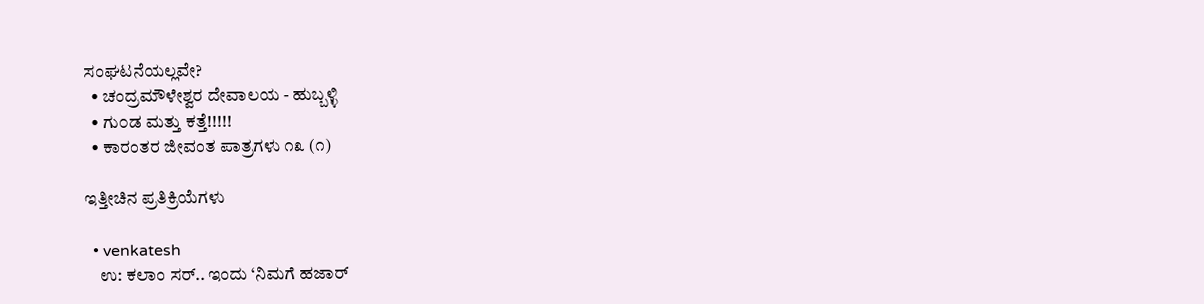ಸಂಘಟನೆಯಲ್ಲವೇ?
  • ಚಂದ್ರಮೌಳೇಶ್ವರ ದೇವಾಲಯ - ಹುಬ್ಬಳ್ಳಿ
  • ಗು೦ಡ ಮತ್ತು ಕತ್ತೆ!!!!!
  • ಕಾರಂತರ ಜೀವಂತ ಪಾತ್ರಗಳು ೧೩ (೧)

ಇತ್ತೀಚಿನ ಪ್ರತಿಕ್ರಿಯೆಗಳು

  • venkatesh
    ಉ: ಕಲಾಂ ಸರ್.. ಇಂದು ‘ನಿಮಗೆ ಹಜಾರ್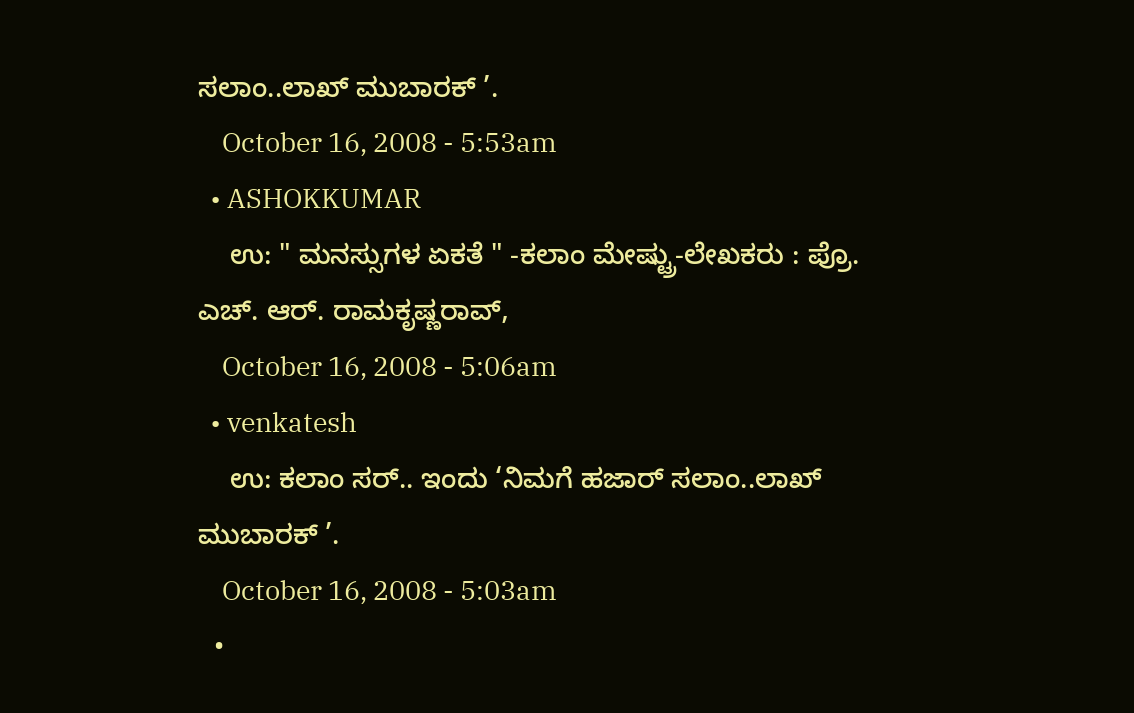ಸಲಾಂ..ಲಾಖ್ ಮುಬಾರಕ್ ’.
    October 16, 2008 - 5:53am
  • ASHOKKUMAR
    ಉ: " ಮನಸ್ಸುಗಳ ಏಕತೆ " -ಕಲಾಂ ಮೇಷ್ಟ್ರು-ಲೇಖಕರು : ಪ್ರೊ. ಎಚ್. ಆರ್. ರಾಮಕೃಷ್ಣರಾವ್,
    October 16, 2008 - 5:06am
  • venkatesh
    ಉ: ಕಲಾಂ ಸರ್.. ಇಂದು ‘ನಿಮಗೆ ಹಜಾರ್ ಸಲಾಂ..ಲಾಖ್ ಮುಬಾರಕ್ ’.
    October 16, 2008 - 5:03am
  •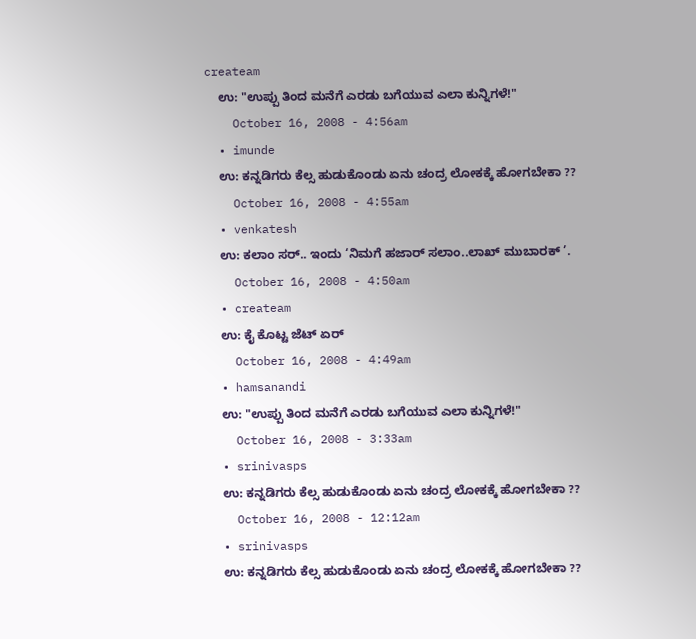createam
    ಉ: "ಉಪ್ಪು ತಿಂದ ಮನೆಗೆ ಎರಡು ಬಗೆಯುವ ಎಲಾ ಕುನ್ನಿಗಳೆ!"
    October 16, 2008 - 4:56am
  • imunde
    ಉ: ಕನ್ನಡಿಗರು ಕೆಲ್ಸ ಹುಡುಕೊಂಡು ಏನು ಚಂದ್ರ ಲೋಕಕ್ಕೆ ಹೋಗಬೇಕಾ ??
    October 16, 2008 - 4:55am
  • venkatesh
    ಉ: ಕಲಾಂ ಸರ್.. ಇಂದು ‘ನಿಮಗೆ ಹಜಾರ್ ಸಲಾಂ..ಲಾಖ್ ಮುಬಾರಕ್ ’.
    October 16, 2008 - 4:50am
  • createam
    ಉ: ಕೈ ಕೊಟ್ಟ ಜೆಟ್ ಏರ್
    October 16, 2008 - 4:49am
  • hamsanandi
    ಉ: "ಉಪ್ಪು ತಿಂದ ಮನೆಗೆ ಎರಡು ಬಗೆಯುವ ಎಲಾ ಕುನ್ನಿಗಳೆ!"
    October 16, 2008 - 3:33am
  • srinivasps
    ಉ: ಕನ್ನಡಿಗರು ಕೆಲ್ಸ ಹುಡುಕೊಂಡು ಏನು ಚಂದ್ರ ಲೋಕಕ್ಕೆ ಹೋಗಬೇಕಾ ??
    October 16, 2008 - 12:12am
  • srinivasps
    ಉ: ಕನ್ನಡಿಗರು ಕೆಲ್ಸ ಹುಡುಕೊಂಡು ಏನು ಚಂದ್ರ ಲೋಕಕ್ಕೆ ಹೋಗಬೇಕಾ ??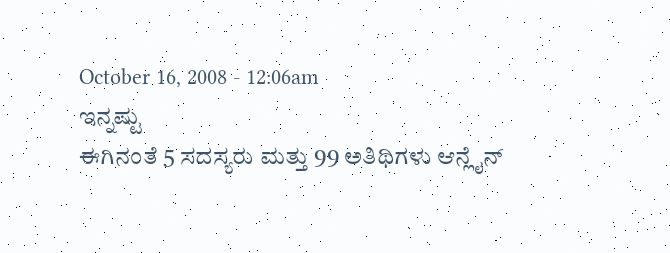October 16, 2008 - 12:06am
ಇನ್ನಷ್ಟು
ಈಗಿನಂತೆ 5 ಸದಸ್ಯರು ಮತ್ತು 99 ಅತಿಥಿಗಳು ಆನ್ಲೈನ್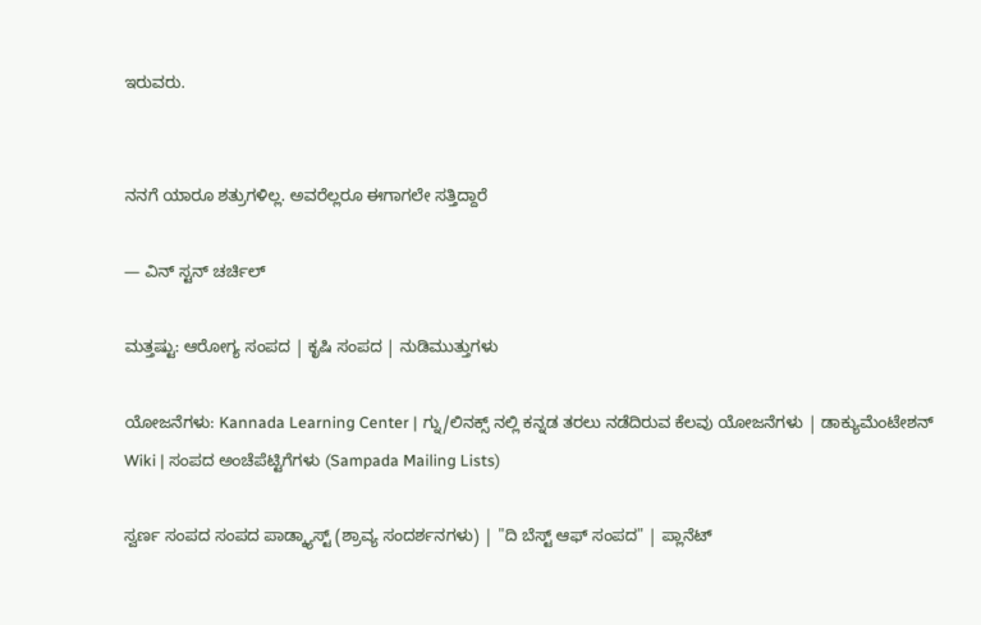ಇರುವರು.


ನನಗೆ ಯಾರೂ ಶತ್ರುಗಳಿಲ್ಲ. ಅವರೆಲ್ಲರೂ ಈಗಾಗಲೇ ಸತ್ತಿದ್ದಾರೆ

— ವಿನ್ ಸ್ಟನ್ ಚರ್ಚಿಲ್

ಮತ್ತಷ್ಟು: ಆರೋಗ್ಯ ಸಂಪದ | ಕೃಷಿ ಸಂಪದ | ನುಡಿಮುತ್ತುಗಳು

ಯೋಜನೆಗಳು: Kannada Learning Center | ಗ್ನು/ಲಿನಕ್ಸ್ ನಲ್ಲಿ ಕನ್ನಡ ತರಲು ನಡೆದಿರುವ ಕೆಲವು ಯೋಜನೆಗಳು | ಡಾಕ್ಯುಮೆಂಟೇಶನ್ Wiki | ಸಂಪದ ಅಂಚೆಪೆಟ್ಟಿಗೆಗಳು (Sampada Mailing Lists)

ಸ್ವರ್ಣ ಸಂಪದ ಸಂಪದ ಪಾಡ್ಕ್ಯಾಸ್ಟ್ (ಶ್ರಾವ್ಯ ಸಂದರ್ಶನಗಳು) | "ದಿ ಬೆಸ್ಟ್ ಆಫ್ ಸಂಪದ" | ಪ್ಲಾನೆಟ್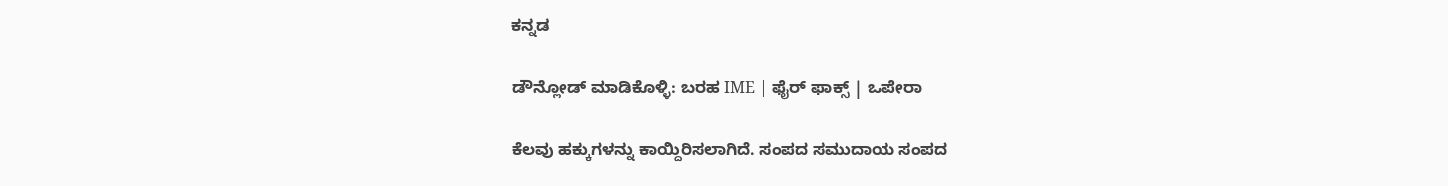ಕನ್ನಡ

ಡೌನ್ಲೋಡ್ ಮಾಡಿಕೊಳ್ಳಿ: ಬರಹ IME | ಫೈರ್ ಫಾಕ್ಸ್ | ಒಪೇರಾ

ಕೆಲವು ಹಕ್ಕುಗಳನ್ನು ಕಾಯ್ದಿರಿಸಲಾಗಿದೆ. ಸಂಪದ ಸಮುದಾಯ ಸಂಪದ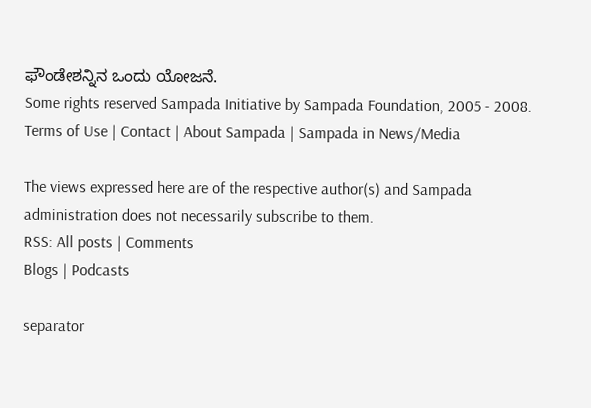ಫೌಂಡೇಶನ್ನಿನ ಒಂದು ಯೋಜನೆ.
Some rights reserved Sampada Initiative by Sampada Foundation, 2005 - 2008.
Terms of Use | Contact | About Sampada | Sampada in News/Media

The views expressed here are of the respective author(s) and Sampada administration does not necessarily subscribe to them.
RSS: All posts | Comments
Blogs | Podcasts

separator